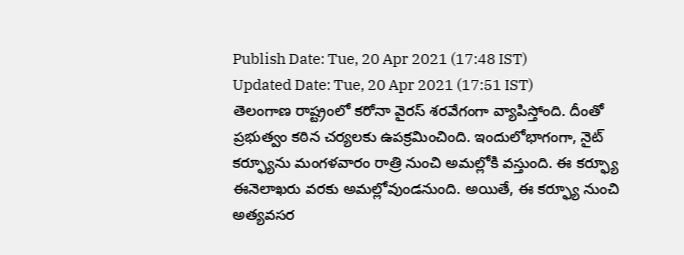Publish Date: Tue, 20 Apr 2021 (17:48 IST)
Updated Date: Tue, 20 Apr 2021 (17:51 IST)
తెలంగాణ రాష్ట్రంలో కరోనా వైరస్ శరవేగంగా వ్యాపిస్తోంది. దీంతో ప్రభుత్వం కఠిన చర్యలకు ఉపక్రమించింది. ఇందులోభాగంగా, నైట్ కర్ఫ్యూను మంగళవారం రాత్రి నుంచి అమల్లోకి వస్తుంది. ఈ కర్ఫ్యూ ఈనెలాఖరు వరకు అమల్లోవుండనుంది. అయితే, ఈ కర్ఫ్యూ నుంచి అత్యవసర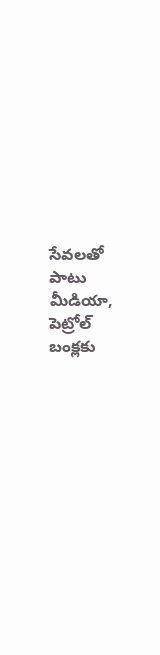సేవలతో పాటు మీడియా, పెట్రోల్ బంక్లకు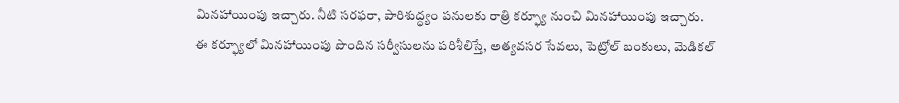మినహాయింపు ఇచ్చారు. నీటి సరఫరా, పారిశుద్ధ్యం పనులకు రాత్రి కర్ఫ్యూ నుంచి మినహాయింపు ఇచ్చారు.
ఈ కర్ఫ్యూలో మినహాయింపు పొందిన సర్వీసులను పరిశీలిస్తే, అత్యవసర సేవలు, పెట్రోల్ బంకులు, మెడికల్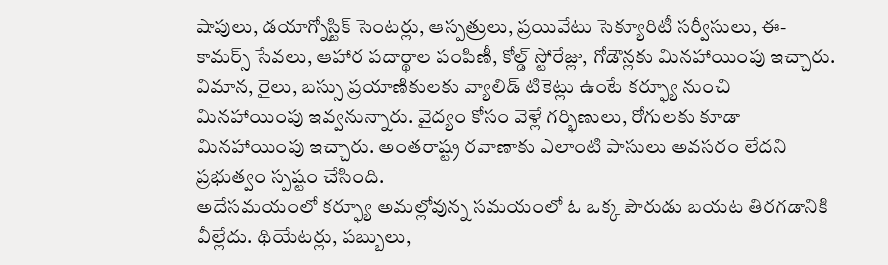షాపులు, డయాగ్నోస్టిక్ సెంటర్లు, ఆస్పత్రులు, ప్రయివేటు సెక్యూరిటీ సర్వీసులు, ఈ-కామర్స్ సేవలు, ఆహార పదార్థాల పంపిణీ, కోల్డ్ స్టోరేజ్లు, గోడౌన్లకు మినహాయింపు ఇచ్చారు.
విమాన, రైలు, బస్సు ప్రయాణికులకు వ్యాలిడ్ టికెట్లు ఉంటే కర్ఫ్యూ నుంచి మినహాయింపు ఇవ్వనున్నారు. వైద్యం కోసం వెళ్లే గర్భిణులు, రోగులకు కూడా మినహాయింపు ఇచ్చారు. అంతరాష్ట్ర రవాణాకు ఎలాంటి పాసులు అవసరం లేదని ప్రభుత్వం స్పష్టం చేసింది.
అదేసమయంలో కర్ఫ్యూ అమల్లోవున్న సమయంలో ఓ ఒక్క పౌరుడు బయట తిరగడానికి వీల్లేదు. థియేటర్లు, పబ్బులు,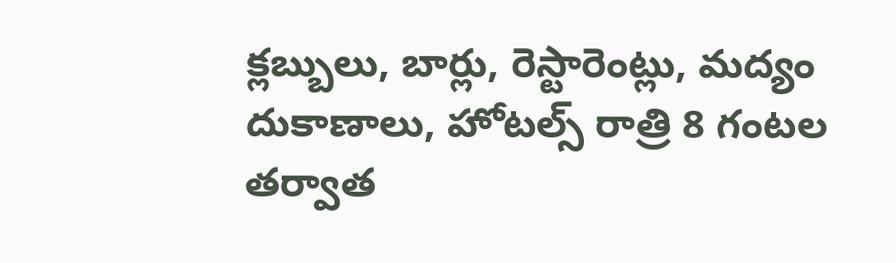క్లబ్బులు, బార్లు, రెస్టారెంట్లు, మద్యం దుకాణాలు, హోటల్స్ రాత్రి 8 గంటల తర్వాత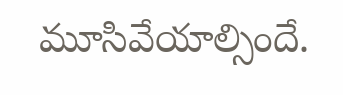మూసివేయాల్సిందే.